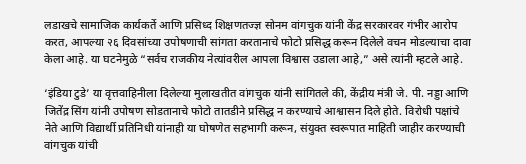लडाखचे सामाजिक कार्यकर्ते आणि प्रसिध्द शिक्षणतज्ज्ञ सोनम वांगचुक यांनी केंद्र सरकारवर गंभीर आरोप करत, आपल्या २६ दिवसांच्या उपोषणाची सांगता करतानाचे फोटो प्रसिद्ध करून दिलेले वचन मोडल्याचा दावा केला आहे. या घटनेमुळे “सर्वच राजकीय नेत्यांवरील आपला विश्वास उडाला आहे,” असे त्यांनी म्हटले आहे.

‘इंडिया टुडे’ या वृत्तवाहिनीला दिलेल्या मुलाखतीत वांगचुक यांनी सांगितले की, केंद्रीय मंत्री जे. पी. नड्डा आणि जितेंद्र सिंग यांनी उपोषण सोडतानाचे फोटो तातडीने प्रसिद्ध न करण्याचे आश्वासन दिले होते. विरोधी पक्षांचे नेते आणि विद्यार्थी प्रतिनिधी यांनाही या घोषणेत सहभागी करून, संयुक्त स्वरूपात माहिती जाहीर करण्याची वांगचुक यांची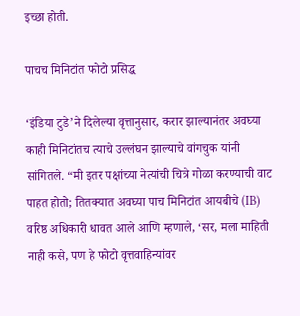इच्छा होती.

पाचच मिनिटांत फोटो प्रसिद्ध

‘इंडिया टुडे’ने दिलेल्या वृत्तानुसार, करार झाल्यानंतर अवघ्या काही मिनिटांतच त्याचे उल्लंघन झाल्याचे वांगचुक यांनी सांगितले. “मी इतर पक्षांच्या नेत्यांची चित्रे गोळा करण्याची वाट पाहत होतो; तितक्यात अवघ्या पाच मिनिटांत आयबीचे (IB) वरिष्ठ अधिकारी धावत आले आणि म्हणाले, ‘सर, मला माहिती नाही कसे, पण हे फोटो वृत्तवाहिन्यांवर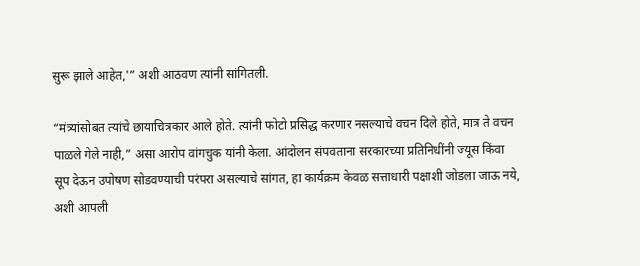सुरू झाले आहेत,'” अशी आठवण त्यांनी सांगितली.

“मंत्र्यांसोबत त्यांचे छायाचित्रकार आले होते. त्यांनी फोटो प्रसिद्ध करणार नसल्याचे वचन दिले होते, मात्र ते वचन पाळले गेले नाही,” असा आरोप वांगचुक यांनी केला. आंदोलन संपवताना सरकारच्या प्रतिनिधींनी ज्यूस किंवा सूप देऊन उपोषण सोडवण्याची परंपरा असल्याचे सांगत, हा कार्यक्रम केवळ सत्ताधारी पक्षाशी जोडला जाऊ नये, अशी आपली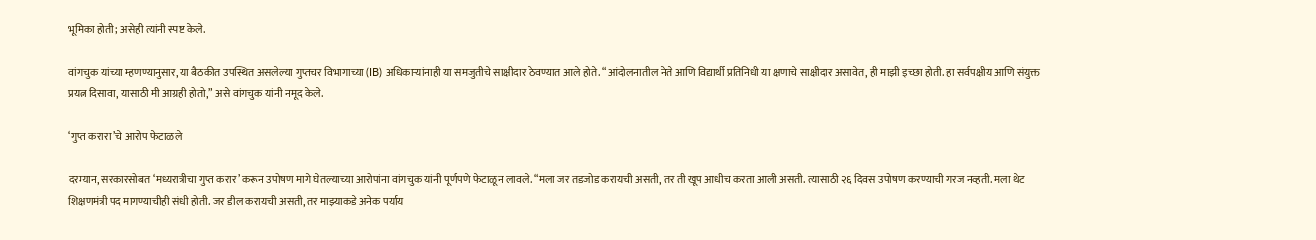भूमिका होती; असेही त्यांनी स्पष्ट केले.

वांगचुक यांच्या म्हणण्यानुसार, या बैठकीत उपस्थित असलेल्या गुप्तचर विभागाच्या (IB) अधिकाऱ्यांनाही या समजुतीचे साक्षीदार ठेवण्यात आले होते. “आंदोलनातील नेते आणि विद्यार्थी प्रतिनिधी या क्षणाचे साक्षीदार असावेत, ही माझी इच्छा होती. हा सर्वपक्षीय आणि संयुक्त प्रयत्न दिसावा, यासाठी मी आग्रही होतो,” असे वांगचुक यांनी नमूद केले.

‘गुप्त करारा’चे आरोप फेटाळले

दरम्यान, सरकारसोबत ‘मध्यरात्रीचा गुप्त करार’ करून उपोषण मागे घेतल्याच्या आरोपांना वांगचुक यांनी पूर्णपणे फेटाळून लावले. “मला जर तडजोड करायची असती, तर ती खूप आधीच करता आली असती. त्यासाठी २६ दिवस उपोषण करण्याची गरज नव्हती. मला थेट शिक्षणमंत्री पद मागण्याचीही संधी होती. जर डील करायची असती, तर माझ्याकडे अनेक पर्याय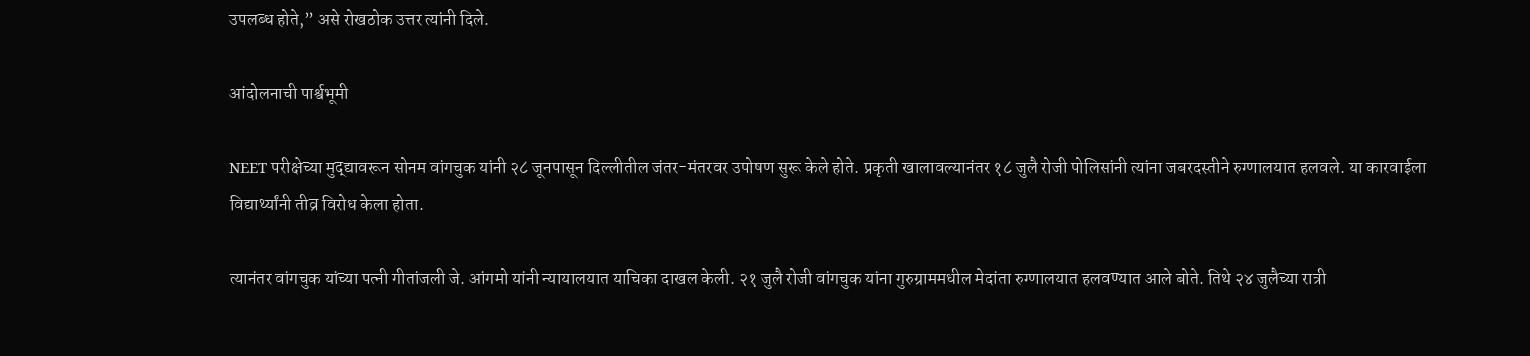उपलब्ध होते,” असे रोखठोक उत्तर त्यांनी दिले.

आंदोलनाची पार्श्वभूमी

NEET परीक्षेच्या मुद्द्यावरून सोनम वांगचुक यांनी २८ जूनपासून दिल्लीतील जंतर-मंतरवर उपोषण सुरू केले होते. प्रकृती खालावल्यानंतर १८ जुलै रोजी पोलिसांनी त्यांना जबरदस्तीने रुग्णालयात हलवले. या कारवाईला विद्यार्थ्यांनी तीव्र विरोध केला होता.

त्यानंतर वांगचुक यांच्या पत्नी गीतांजली जे. आंगमो यांनी न्यायालयात याचिका दाखल केली. २१ जुलै रोजी वांगचुक यांना गुरुग्राममधील मेदांता रुग्णालयात हलवण्यात आले बोते. तिथे २४ जुलैच्या रात्री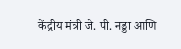केंद्रीय मंत्री जे. पी. नड्डा आणि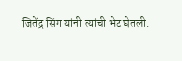जितेंद्र सिंग यांनी त्यांची भेट घेतली.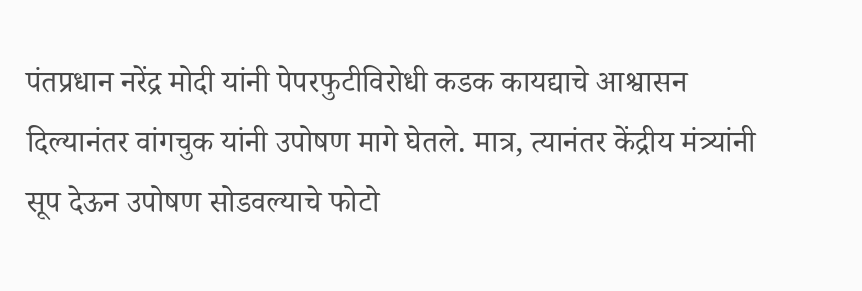पंतप्रधान नरेंद्र मोदी यांनी पेपरफुटीविरोधी कडक कायद्याचे आश्वासन दिल्यानंतर वांगचुक यांनी उपोषण मागे घेतले. मात्र, त्यानंतर केंद्रीय मंत्र्यांनी सूप देऊन उपोषण सोडवल्याचे फोटो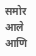समोर आले आणि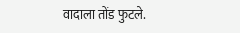वादाला तोंड फुटले.